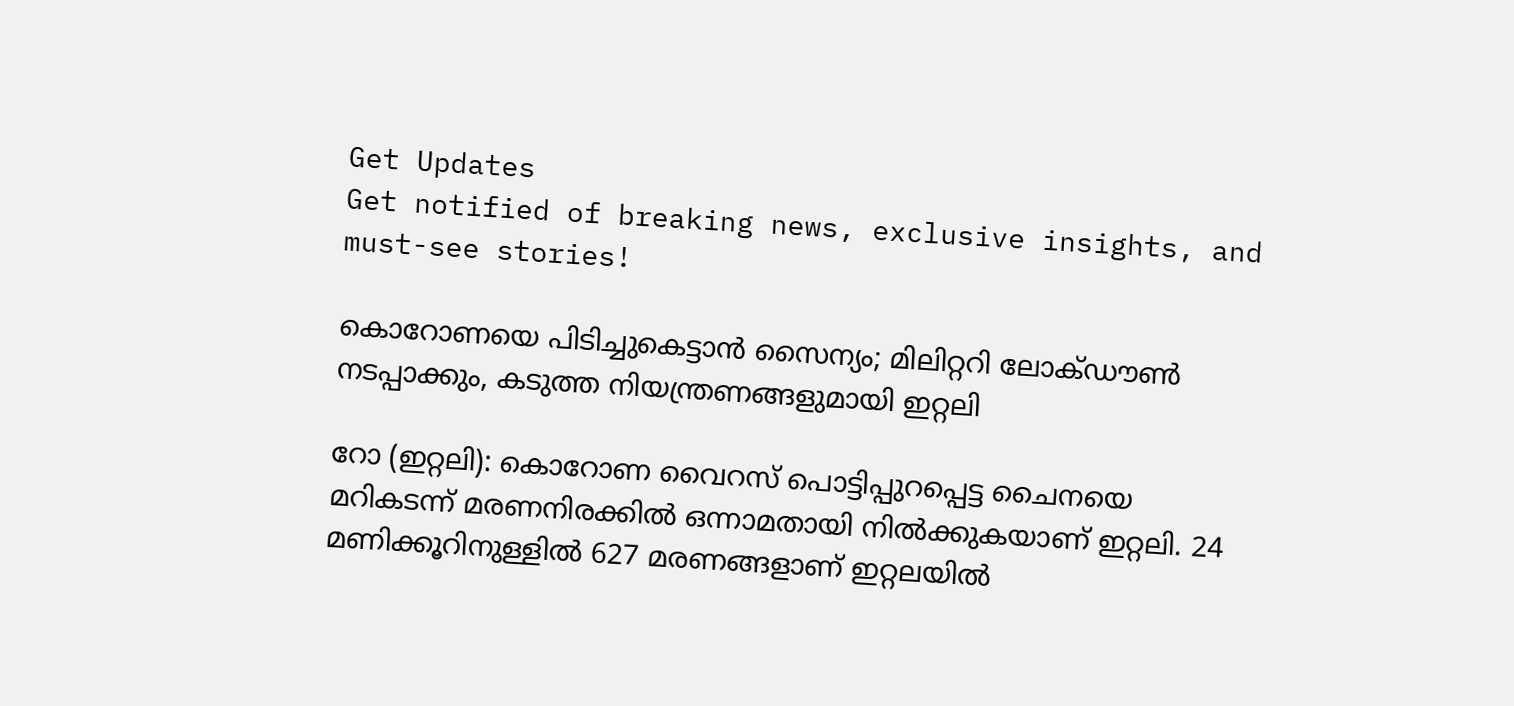Get Updates
Get notified of breaking news, exclusive insights, and must-see stories!

കൊറോണയെ പിടിച്ചുകെട്ടാന്‍ സൈന്യം; മിലിറ്ററി ലോക്ഡൗണ്‍ നടപ്പാക്കും, കടുത്ത നിയന്ത്രണങ്ങളുമായി ഇറ്റലി

റോ (ഇറ്റലി): കൊറോണ വൈറസ് പൊട്ടിപ്പുറപ്പെട്ട ചൈനയെ മറികടന്ന് മരണനിരക്കില്‍ ഒന്നാമതായി നില്‍ക്കുകയാണ് ഇറ്റലി. 24 മണിക്കൂറിനുള്ളില്‍ 627 മരണങ്ങളാണ് ഇറ്റലയില്‍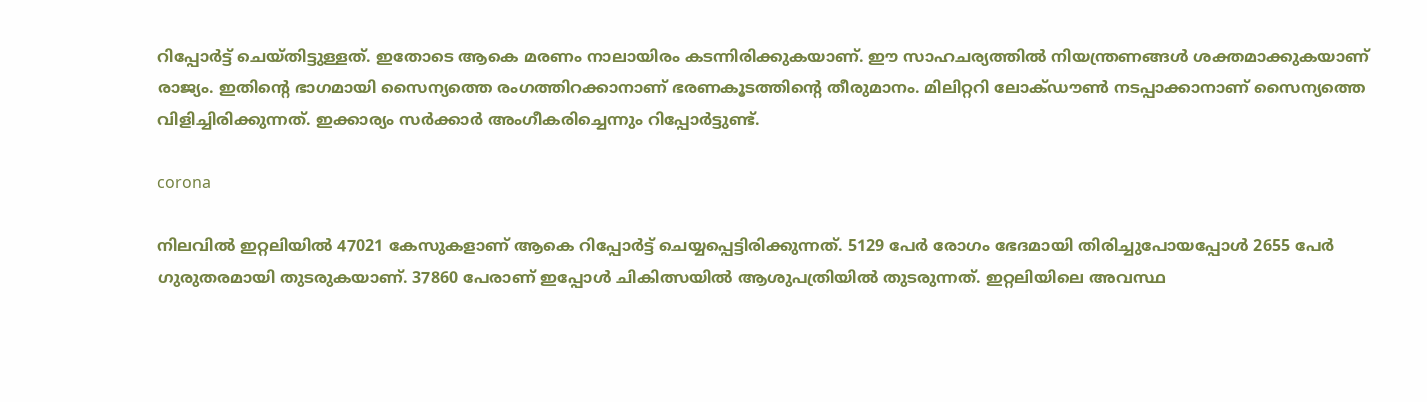റിപ്പോര്‍ട്ട് ചെയ്തിട്ടുള്ളത്. ഇതോടെ ആകെ മരണം നാലായിരം കടന്നിരിക്കുകയാണ്. ഈ സാഹചര്യത്തില്‍ നിയന്ത്രണങ്ങള്‍ ശക്തമാക്കുകയാണ് രാജ്യം. ഇതിന്റെ ഭാഗമായി സൈന്യത്തെ രംഗത്തിറക്കാനാണ് ഭരണകൂടത്തിന്റെ തീരുമാനം. മിലിറ്ററി ലോക്ഡൗണ്‍ നടപ്പാക്കാനാണ് സൈന്യത്തെ വിളിച്ചിരിക്കുന്നത്. ഇക്കാര്യം സര്‍ക്കാര്‍ അംഗീകരിച്ചെന്നും റിപ്പോര്‍ട്ടുണ്ട്.

corona

നിലവില്‍ ഇറ്റലിയില്‍ 47021 കേസുകളാണ് ആകെ റിപ്പോര്‍ട്ട് ചെയ്യപ്പെട്ടിരിക്കുന്നത്. 5129 പേര്‍ രോഗം ഭേദമായി തിരിച്ചുപോയപ്പോള്‍ 2655 പേര്‍ ഗുരുതരമായി തുടരുകയാണ്. 37860 പേരാണ് ഇപ്പോള്‍ ചികിത്സയില്‍ ആശുപത്രിയില്‍ തുടരുന്നത്. ഇറ്റലിയിലെ അവസ്ഥ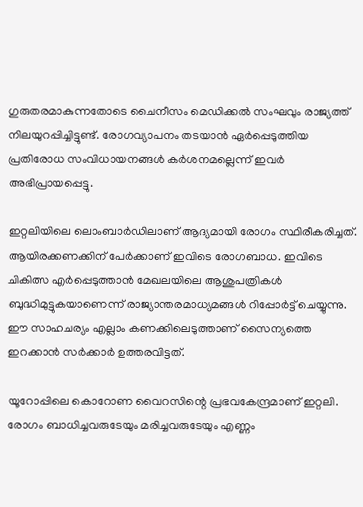ഗുരുതരമാകുന്നതോടെ ചൈനീസം മെഡിക്കല്‍ സംഘവും രാജ്യത്ത് നിലയുറപ്പിച്ചിട്ടുണ്ട്. രോഗവ്യാപനം തടയാന്‍ ഏര്‍പ്പെടുത്തിയ പ്രതിരോധ സംവിധായനങ്ങള്‍ കര്‍ശനമല്ലെന്ന് ഇവര്‍ അഭിപ്രായപ്പെട്ടു.

ഇറ്റലിയിലെ ലൊംബാര്‍ഡിലാണ് ആദ്യമായി രോഗം സ്ഥിരീകരിച്ചത്. ആയിരക്കണക്കിന് പേര്‍ക്കാണ് ഇവിടെ രോഗബാധ. ഇവിടെ ചികിത്സ എര്‍പ്പെടുത്താന്‍ മേഖലയിലെ ആശുപത്രികള്‍ ബുദ്ധിമുട്ടുകയാണെന്ന് രാജ്യാന്തരമാധ്യമങ്ങള്‍ റിപ്പോര്‍ട്ട് ചെയ്യുന്നു. ഈ സാഹചര്യം എല്ലാം കണക്കിലെടുത്താണ് സൈന്യത്തെ ഇറക്കാന്‍ സര്‍ക്കാര്‍ ഉത്തരവിട്ടത്.

യൂറോപ്പിലെ കൊറോണ വൈറസിന്റെ പ്രഭവകേന്ദ്രമാണ് ഇറ്റലി. രോഗം ബാധിച്ചവരുടേയും മരിച്ചവരുടേയും എണ്ണം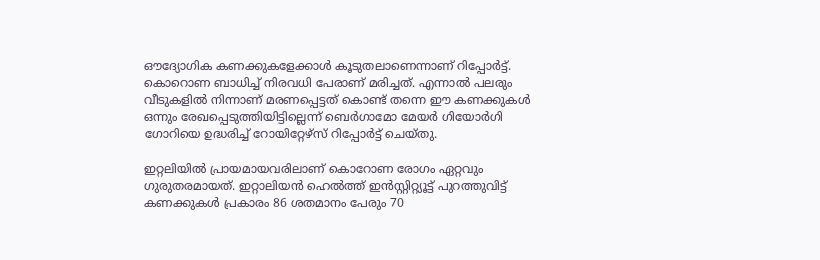ഔദ്യോഗിക കണക്കുകളേക്കാള്‍ കൂടുതലാണെന്നാണ് റിപ്പോര്‍ട്ട്. കൊറൊണ ബാധിച്ച് നിരവധി പേരാണ് മരിച്ചത്. എന്നാല്‍ പലരും വീടുകളില്‍ നിന്നാണ് മരണപ്പെട്ടത് കൊണ്ട് തന്നെ ഈ കണക്കുകള്‍ ഒന്നും രേഖപ്പെടുത്തിയിട്ടില്ലെന്ന് ബെര്‍ഗാമോ മേയര്‍ ഗിയോര്‍ഗി ഗോറിയെ ഉദ്ധരിച്ച് റോയിറ്റേഴ്‌സ് റിപ്പോര്‍ട്ട് ചെയ്തു.

ഇറ്റലിയില്‍ പ്രായമായവരിലാണ് കൊറോണ രോഗം ഏറ്റവും ഗുരുതരമായത്. ഇറ്റാലിയന്‍ ഹെല്‍ത്ത് ഇന്‍സ്റ്റിറ്റ്യൂട്ട് പുറത്തുവിട്ട് കണക്കുകള്‍ പ്രകാരം 86 ശതമാനം പേരും 70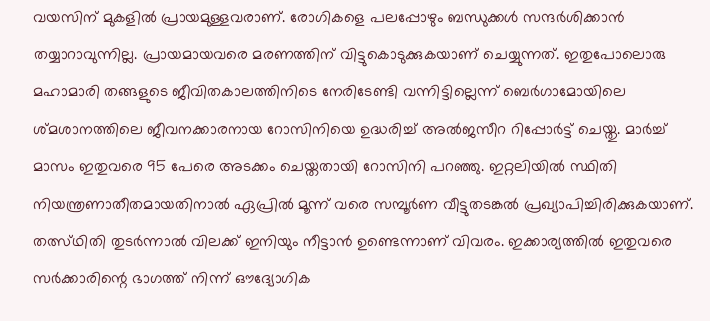വയസിന് മുകളില്‍ പ്രായമുള്ളവരാണ്. രോഗികളെ പലപ്പോഴും ബന്ധുക്കള്‍ സന്ദര്‍ശിക്കാന്‍ തയ്യാറാവുന്നില്ല. പ്രായമായവരെ മരണത്തിന് വിട്ടുകൊടുക്കുകയാണ് ചെയ്യുന്നത്. ഇതുപോലൊരു മഹാമാരി തങ്ങളുടെ ജീവിതകാലത്തിനിടെ നേരിടേണ്ടി വന്നിട്ടില്ലെന്ന് ബെര്‍ഗാമോയിലെ ശ്മശാനത്തിലെ ജീവനക്കാരനായ റോസിനിയെ ഉദ്ധരിച്ച് അല്‍ജസീറ റിപ്പോര്‍ട്ട് ചെയ്തു. മാര്‍ച്ച് മാസം ഇതുവരെ 95 പേരെ അടക്കം ചെയ്തതായി റോസിനി പറഞ്ഞു. ഇറ്റലിയില്‍ സ്ഥിതി നിയന്ത്രണാതീതമായതിനാല്‍ ഏപ്രില്‍ മൂന്ന് വരെ സമ്പൂര്‍ണ വീട്ടുതടങ്കല്‍ പ്രഖ്യാപിച്ചിരിക്കുകയാണ്. തത്സ്ഥിതി തുടര്‍ന്നാല്‍ വിലക്ക് ഇനിയും നീട്ടാന്‍ ഉണ്ടെന്നാണ് വിവരം. ഇക്കാര്യത്തില്‍ ഇതുവരെ സര്‍ക്കാരിന്റെ ഭാഗത്ത് നിന്ന് ഔദ്യോഗിക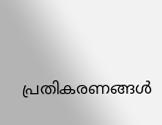പ്രതികരണങ്ങള്‍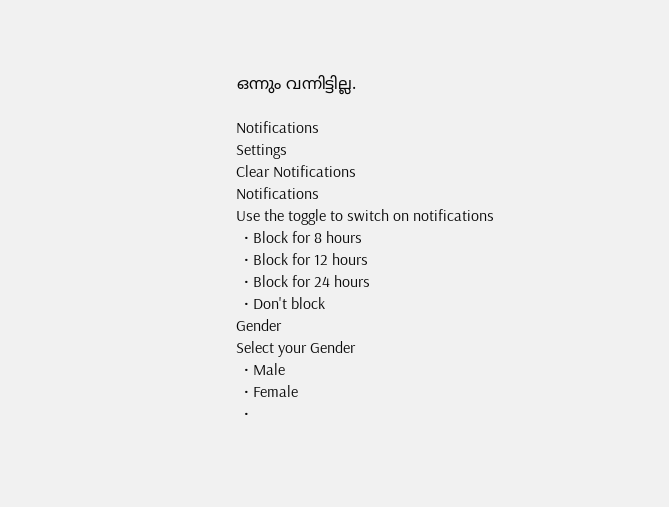ഒന്നും വന്നിട്ടില്ല.

Notifications
Settings
Clear Notifications
Notifications
Use the toggle to switch on notifications
  • Block for 8 hours
  • Block for 12 hours
  • Block for 24 hours
  • Don't block
Gender
Select your Gender
  • Male
  • Female
  •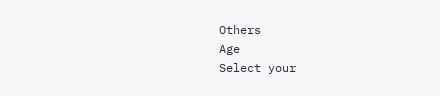Others
Age
Select your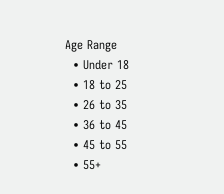Age Range
  • Under 18
  • 18 to 25
  • 26 to 35
  • 36 to 45
  • 45 to 55
  • 55+